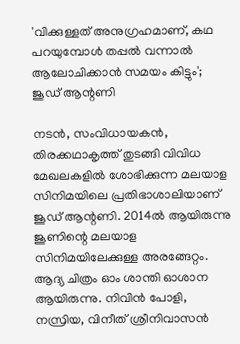'വിക്കുള്ളത് അനുഗ്രഹമാണ്, കഥ പറയുമ്പോൾ തപ്പൽ വന്നാൽ ആലോചിക്കാൻ സമയം കിട്ടും'; ജൂഡ് ആന്റണി

നടൻ, സംവിധായകൻ, തിരക്കഥാകൃത്ത് തുടങ്ങി വിവിധ മേഖലകളിൽ ശോഭിക്കുന്ന മലയാള സിനിമയിലെ പ്രതിഭാശാലിയാണ് ജൂഡ് ആന്റണി. 2014ൽ ആയിരുന്നു ജൂണിന്റെ മലയാള സിനിമയിലേക്കുള്ള അരങ്ങേറ്റം. ആദ്യ ചിത്രം ഓം ശാന്തി ഓശാന ആയിരുന്നു. നിവിൻ പോളി, നസ്രിയ, വിനീത് ശ്രീനിവാസൻ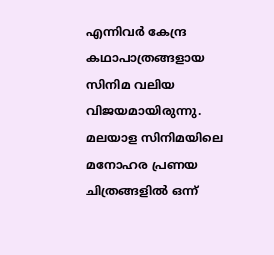എന്നിവർ‌ കേന്ദ്ര കഥാപാത്രങ്ങളായ സിനിമ വലിയ വിജയമായിരുന്നു. മലയാള സിനിമയിലെ മനോഹര പ്രണയ ചിത്രങ്ങളിൽ ഒന്ന്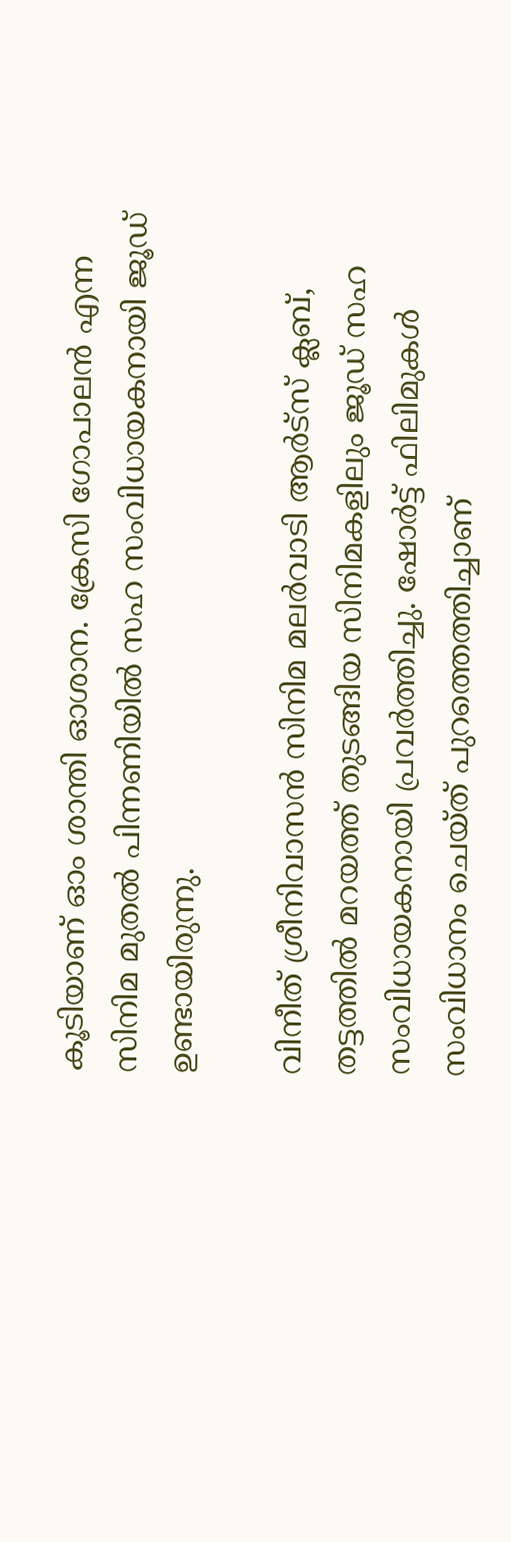കൂടിയാണ് ഓം ശാന്തി ഓശാന. ക്രേസി ഗോപാലൻ എന്ന സിനിമ മുതൽ പിന്നണിയിൽ സഹ സംവിധായകനായി ജൂഡ് ഉണ്ടായിരുന്നു.

വിനീത് ശ്രീനിവാസൻ സിനിമ മലർവാടി ആർട്സ് ക്ലബ്, തട്ടത്തിൽ മറയത്ത് തുടങ്ങിയ സിനിമകളിലും ജൂഡ് സഹ സംവിധായകനായി പ്രവർത്തിച്ചു. ഷോർട്ട് ഫിലിമുകൾ സംവിധാനം ചെയ്ത് പുറത്തെത്തിച്ചാണ്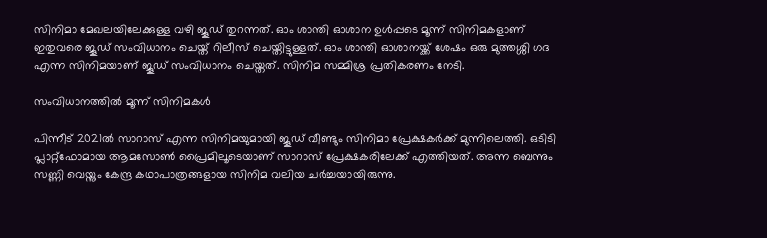സിനിമാ മേഖലയിലേക്കുള്ള വഴി ജൂഡ് തുറന്നത്. ഓം ശാന്തി ഓശാന ഉൾപ്പടെ മൂന്ന് സിനിമകളാണ് ഇതുവരെ ജൂഡ് സംവിധാനം ചെയ്ത് റിലീസ് ചെയ്തിട്ടുള്ളത്. ഓം ശാന്തി ഓശാനയ്ക്ക് ശേഷം ഒരു മുത്തശ്ശി ഗദ എന്ന സിനിമയാണ് ജൂഡ് സംവിധാനം ചെയ്തത്. സിനിമ സമ്മിശ്ര പ്രതികരണം നേടി.

സംവിധാനത്തിൽ മൂന്ന് സിനിമകൾ

പിന്നീട് 2021ൽ സാറാസ് എന്ന സിനിമയുമായി ജൂഡ് വീണ്ടും സിനിമാ പ്രേക്ഷകർക്ക് മുന്നിലെത്തി. ഒടിടി പ്ലാറ്റ്ഫോമായ ആമസോൺ പ്രൈമിലൂടെയാണ് സാറാസ് പ്രേക്ഷകരിലേക്ക് എത്തിയത്. അന്ന ബെന്നും സണ്ണി വെയ്നും കേന്ദ്ര കഥാപാത്രങ്ങളായ സിനിമ വലിയ ചർച്ചയായിരുന്നു.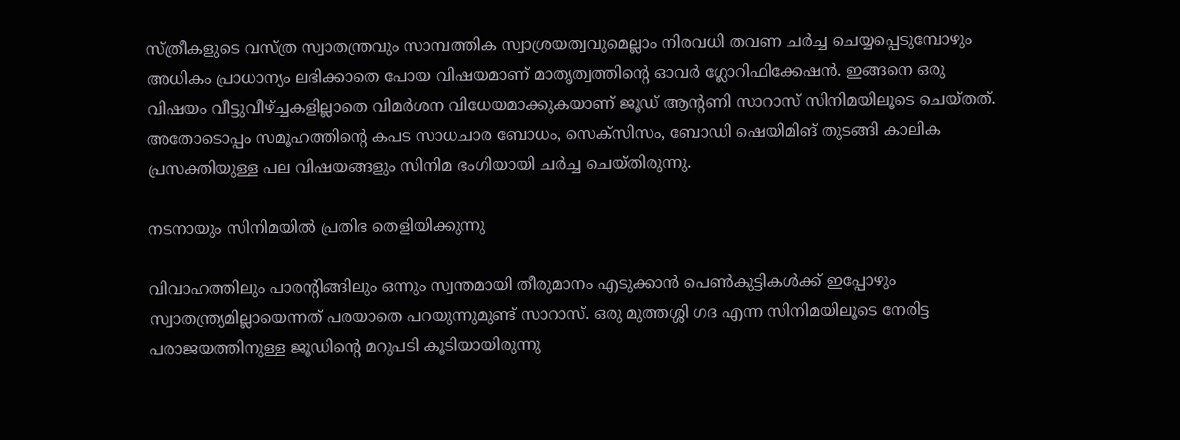സ്ത്രീകളുടെ വസ്ത്ര സ്വാതന്ത്രവും സാമ്പത്തിക സ്വാശ്രയത്വവുമെല്ലാം നിരവധി തവണ ചർച്ച ചെയ്യപ്പെടുമ്പോഴും അധികം പ്രാധാന്യം ലഭിക്കാതെ പോയ വിഷയമാണ് മാതൃത്വത്തിന്റെ ഓവർ ഗ്ലോറിഫിക്കേഷൻ. ഇങ്ങനെ ഒരു വിഷയം വീട്ടുവീഴ്ച്ചകളില്ലാതെ വിമർശന വിധേയമാക്കുകയാണ്‌ ജൂഡ് ആന്റണി സാറാസ് സിനിമയിലൂടെ ചെയ്തത്. അതോടൊപ്പം സമൂഹത്തിന്റെ കപട സാധചാര ബോധം, സെക്സിസം, ബോഡി ഷെയിമിങ് തുടങ്ങി കാലിക പ്രസക്തിയുള്ള പല വിഷയങ്ങളും സിനിമ ഭംഗിയായി ചർച്ച ചെയ്തിരുന്നു.

നടനായും സിനിമയിൽ പ്രതിഭ തെളിയിക്കുന്നു

വിവാഹത്തിലും പാരന്റിങ്ങിലും ഒന്നും സ്വന്തമായി തീരുമാനം എടുക്കാൻ പെൺകുട്ടികൾക്ക് ഇപ്പോഴും സ്വാതന്ത്ര്യമില്ലായെന്നത് പരയാതെ പറയുന്നുമുണ്ട് സാറാസ്. ഒരു മുത്തശ്ശി ഗദ എന്ന സിനിമയിലൂടെ നേരിട്ട പരാജയത്തിനുള്ള ജൂഡിന്റെ മറുപടി കൂടിയായിരുന്നു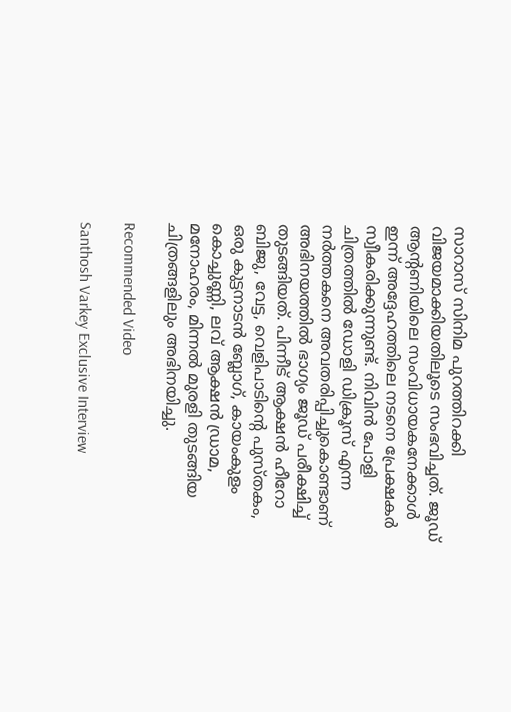സാറാസ് സിനിമ പുറത്തിറക്കി വിജയമാക്കിയതിലൂടെ സംഭവിച്ചത്. ജൂഡ് ആന്റണിയിലെ സംവിധായകനേക്കാൾ ഇന്ന് അദ്ദേഹത്തിലെ നടനെ പ്രേക്ഷകർ സ്വീകരിക്കുന്നുണ്ട്. നിവിൻ‌ പോളി ചിത്രത്തിൽ ഡോളി ഡിക്രൂസ് എന്ന നർത്തകനെ അവതരിപ്പിച്ചുകൊണ്ടാണ് അഭിനയത്തിൽ ഭാഗ്യം ജൂഡ് പരീക്ഷിച്ച് തുടങ്ങിയത്. പിന്നീട് ആക്ഷൻ ഹീറോ ബിജു, വേട്ട, വെളിപാടിന്റെ പുസ്തകം, ഒരു കുട്ടനാടൻ ബ്ലോഗ്, കായംകുളം കൊച്ചുണ്ണി, ലവ് ആക്ഷൻ ഡ്രാമ, മനോഹരം, മിന്നൽ മുരളി തുടങ്ങിയ ചിത്രങ്ങളിലും അഭിനയിച്ചു.

Recommended Video

Santhosh Varkey Exclusive Interview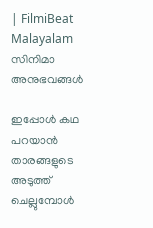| FilmiBeat Malayalam
സിനിമാ അനുഭവങ്ങൾ

ഇപ്പോൾ കഥ പറയാൻ താരങ്ങളുടെ അടുത്ത് ചെല്ലുമ്പോൾ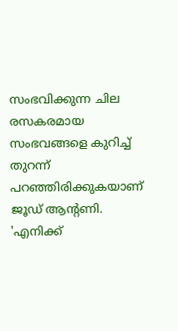സംഭവിക്കുന്ന ചില രസകരമായ സംഭവങ്ങളെ കുറിച്ച് തുറന്ന് പറഞ്ഞിരിക്കുകയാണ് ജൂഡ് ആന്റണി. 'എനിക്ക്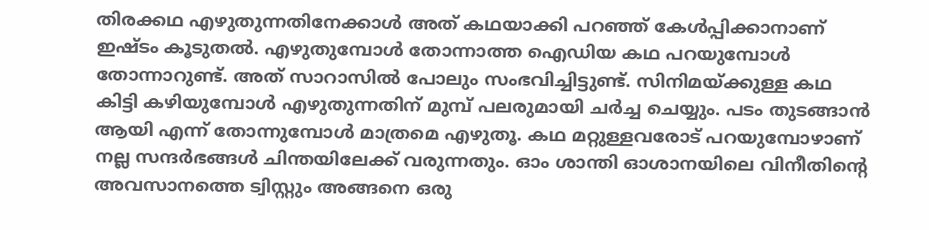തിരക്കഥ എഴുതുന്നതിനേക്കാൾ അത് കഥയാക്കി പറഞ്ഞ് കേൾപ്പിക്കാനാണ് ഇഷ്ടം കൂടുതൽ. എഴുതുമ്പോൾ തോന്നാത്ത ഐഡിയ കഥ പറയുമ്പോൾ തോന്നാറുണ്ട്. അത് സാറാസിൽ പോലും സംഭവിച്ചിട്ടുണ്ട്. സിനിമയ്ക്കുള്ള കഥ കിട്ടി കഴിയുമ്പോൾ എഴുതുന്നതിന് മുമ്പ് പലരുമായി ചർച്ച ചെയ്യും. പടം തുടങ്ങാൻ ആയി എന്ന് തോന്നുമ്പോൾ മാത്രമെ എഴുതൂ. കഥ മറ്റുള്ളവരോട് പറയുമ്പോഴാണ് നല്ല സന്ദർഭങ്ങൾ ചിന്തയിലേക്ക് വരുന്നതും. ഓം ശാന്തി ഓശാനയിലെ വിനീതിന്റെ അവസാനത്തെ ട്വിസ്റ്റും അങ്ങനെ ഒരു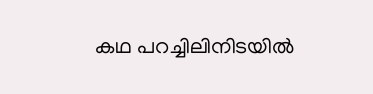കഥ പറച്ചിലിനിടയിൽ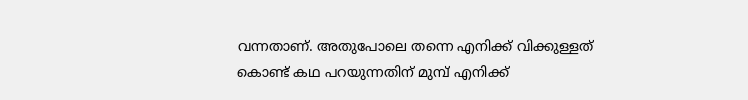വന്നതാണ്. അതുപോലെ തന്നെ എനിക്ക് വിക്കുള്ളത് കൊണ്ട് കഥ പറയുന്നതിന് മുമ്പ് എനിക്ക്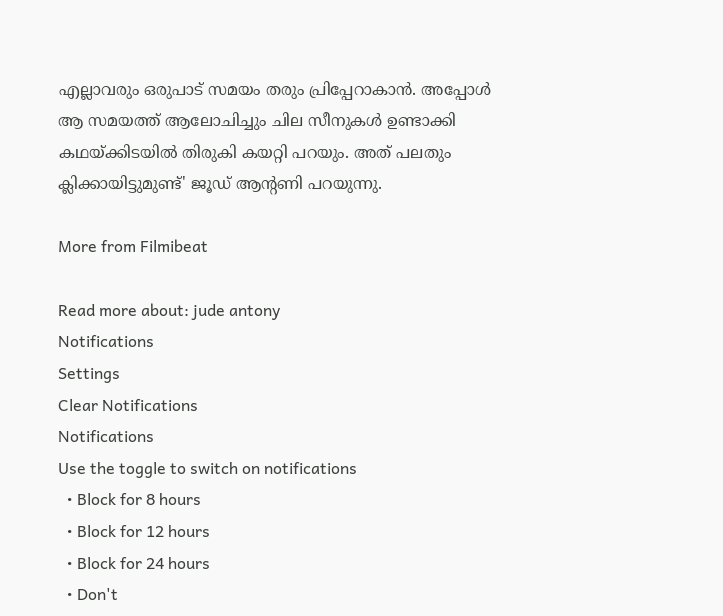എല്ലാവരും ഒരുപാട് സമയം തരും പ്രിപ്പേറാകാൻ. അപ്പോൾ ആ സമയത്ത് ആലോചിച്ചും ചില സീനുകൾ ഉണ്ടാക്കി കഥയ്ക്കിടയിൽ തിരുകി കയറ്റി പറയും. അത് പലതും ക്ലിക്കായിട്ടുമുണ്ട്' ജൂഡ് ആന്റണി പറയുന്നു.

More from Filmibeat

Read more about: jude antony
Notifications
Settings
Clear Notifications
Notifications
Use the toggle to switch on notifications
  • Block for 8 hours
  • Block for 12 hours
  • Block for 24 hours
  • Don't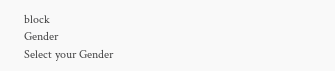block
Gender
Select your Gender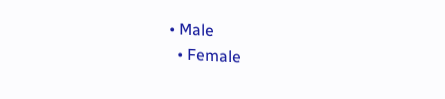• Male
  • Female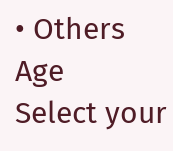• Others
Age
Select your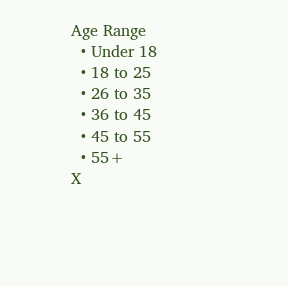Age Range
  • Under 18
  • 18 to 25
  • 26 to 35
  • 36 to 45
  • 45 to 55
  • 55+
X